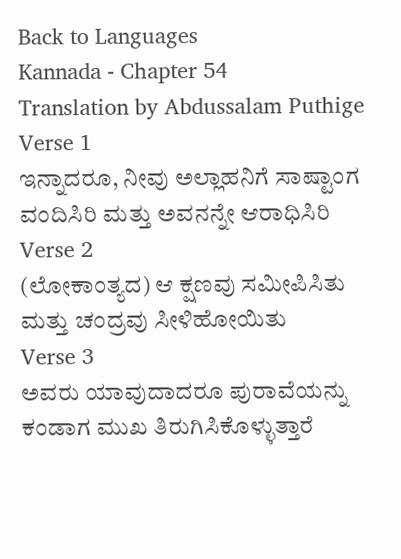Back to Languages
Kannada - Chapter 54
Translation by Abdussalam Puthige
Verse 1
ಇನ್ನಾದರೂ, ನೀವು ಅಲ್ಲಾಹನಿಗೆ ಸಾಷ್ಟಾಂಗ ವಂದಿಸಿರಿ ಮತ್ತು ಅವನನ್ನೇ ಆರಾಧಿಸಿರಿ
Verse 2
(ಲೋಕಾಂತ್ಯದ) ಆ ಕ್ಷಣವು ಸಮೀಪಿಸಿತು ಮತ್ತು ಚಂದ್ರವು ಸೀಳಿಹೋಯಿತು
Verse 3
ಅವರು ಯಾವುದಾದರೂ ಪುರಾವೆಯನ್ನು ಕಂಡಾಗ ಮುಖ ತಿರುಗಿಸಿಕೊಳ್ಳುತ್ತಾರೆ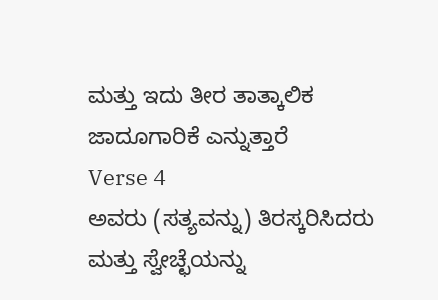ಮತ್ತು ಇದು ತೀರ ತಾತ್ಕಾಲಿಕ ಜಾದೂಗಾರಿಕೆ ಎನ್ನುತ್ತಾರೆ
Verse 4
ಅವರು (ಸತ್ಯವನ್ನು) ತಿರಸ್ಕರಿಸಿದರು ಮತ್ತು ಸ್ವೇಚ್ಛೆಯನ್ನು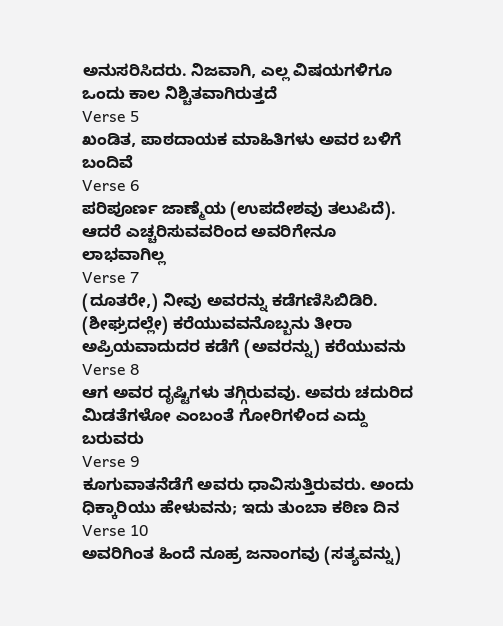ಅನುಸರಿಸಿದರು. ನಿಜವಾಗಿ, ಎಲ್ಲ ವಿಷಯಗಳಿಗೂ ಒಂದು ಕಾಲ ನಿಶ್ಚಿತವಾಗಿರುತ್ತದೆ
Verse 5
ಖಂಡಿತ, ಪಾಠದಾಯಕ ಮಾಹಿತಿಗಳು ಅವರ ಬಳಿಗೆ ಬಂದಿವೆ
Verse 6
ಪರಿಪೂರ್ಣ ಜಾಣ್ಮೆಯ (ಉಪದೇಶವು ತಲುಪಿದೆ). ಆದರೆ ಎಚ್ಚರಿಸುವವರಿಂದ ಅವರಿಗೇನೂ ಲಾಭವಾಗಿಲ್ಲ
Verse 7
(ದೂತರೇ,) ನೀವು ಅವರನ್ನು ಕಡೆಗಣಿಸಿಬಿಡಿರಿ. (ಶೀಘ್ರದಲ್ಲೇ) ಕರೆಯುವವನೊಬ್ಬನು ತೀರಾ ಅಪ್ರಿಯವಾದುದರ ಕಡೆಗೆ (ಅವರನ್ನು) ಕರೆಯುವನು
Verse 8
ಆಗ ಅವರ ದೃಷ್ಟಿಗಳು ತಗ್ಗಿರುವವು. ಅವರು ಚದುರಿದ ಮಿಡತೆಗಳೋ ಎಂಬಂತೆ ಗೋರಿಗಳಿಂದ ಎದ್ದು ಬರುವರು
Verse 9
ಕೂಗುವಾತನೆಡೆಗೆ ಅವರು ಧಾವಿಸುತ್ತಿರುವರು. ಅಂದು ಧಿಕ್ಕಾರಿಯು ಹೇಳುವನು; ಇದು ತುಂಬಾ ಕಠಿಣ ದಿನ
Verse 10
ಅವರಿಗಿಂತ ಹಿಂದೆ ನೂಹ್ರ ಜನಾಂಗವು (ಸತ್ಯವನ್ನು)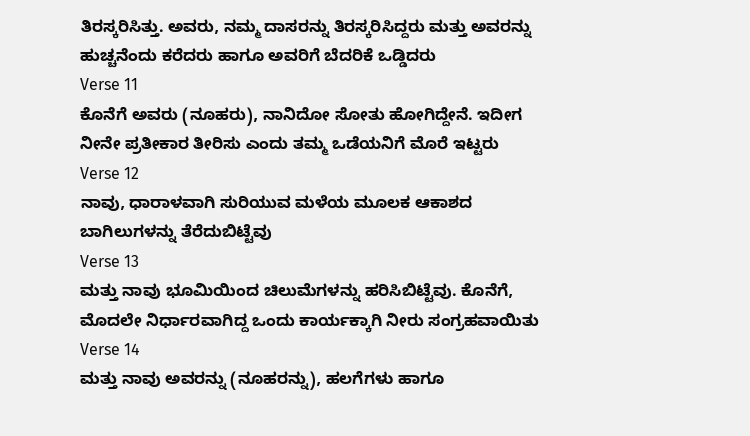ತಿರಸ್ಕರಿಸಿತ್ತು. ಅವರು, ನಮ್ಮ ದಾಸರನ್ನು ತಿರಸ್ಕರಿಸಿದ್ದರು ಮತ್ತು ಅವರನ್ನು ಹುಚ್ಚನೆಂದು ಕರೆದರು ಹಾಗೂ ಅವರಿಗೆ ಬೆದರಿಕೆ ಒಡ್ಡಿದರು
Verse 11
ಕೊನೆಗೆ ಅವರು (ನೂಹರು), ನಾನಿದೋ ಸೋತು ಹೋಗಿದ್ದೇನೆ. ಇದೀಗ ನೀನೇ ಪ್ರತೀಕಾರ ತೀರಿಸು ಎಂದು ತಮ್ಮ ಒಡೆಯನಿಗೆ ಮೊರೆ ಇಟ್ಟರು
Verse 12
ನಾವು, ಧಾರಾಳವಾಗಿ ಸುರಿಯುವ ಮಳೆಯ ಮೂಲಕ ಆಕಾಶದ ಬಾಗಿಲುಗಳನ್ನು ತೆರೆದುಬಿಟ್ಟೆವು
Verse 13
ಮತ್ತು ನಾವು ಭೂಮಿಯಿಂದ ಚಿಲುಮೆಗಳನ್ನು ಹರಿಸಿಬಿಟ್ಟೆವು. ಕೊನೆಗೆ, ಮೊದಲೇ ನಿರ್ಧಾರವಾಗಿದ್ದ ಒಂದು ಕಾರ್ಯಕ್ಕಾಗಿ ನೀರು ಸಂಗ್ರಹವಾಯಿತು
Verse 14
ಮತ್ತು ನಾವು ಅವರನ್ನು (ನೂಹರನ್ನು), ಹಲಗೆಗಳು ಹಾಗೂ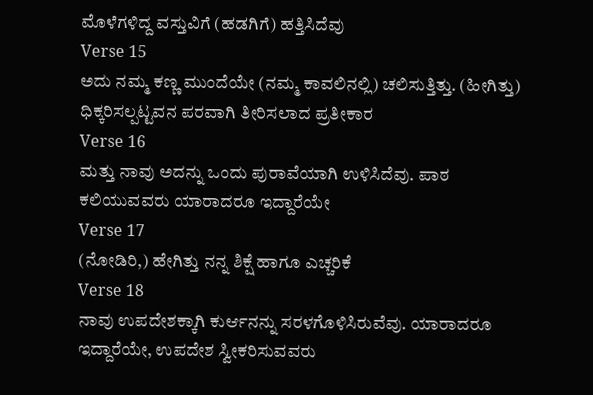ಮೊಳೆಗಳಿದ್ದ ವಸ್ತುವಿಗೆ (ಹಡಗಿಗೆ) ಹತ್ತಿಸಿದೆವು
Verse 15
ಅದು ನಮ್ಮ ಕಣ್ಣ ಮುಂದೆಯೇ (ನಮ್ಮ ಕಾವಲಿನಲ್ಲಿ) ಚಲಿಸುತ್ತಿತ್ತು. (ಹೀಗಿತ್ತು) ಧಿಕ್ಕರಿಸಲ್ಪಟ್ಟವನ ಪರವಾಗಿ ತೀರಿಸಲಾದ ಪ್ರತೀಕಾರ
Verse 16
ಮತ್ತು ನಾವು ಅದನ್ನು ಒಂದು ಪುರಾವೆಯಾಗಿ ಉಳಿಸಿದೆವು. ಪಾಠ ಕಲಿಯುವವರು ಯಾರಾದರೂ ಇದ್ದಾರೆಯೇ
Verse 17
(ನೋಡಿರಿ,) ಹೇಗಿತ್ತು ನನ್ನ ಶಿಕ್ಷೆ ಹಾಗೂ ಎಚ್ಚರಿಕೆ
Verse 18
ನಾವು ಉಪದೇಶಕ್ಕಾಗಿ ಕುರ್ಆನನ್ನು ಸರಳಗೊಳಿಸಿರುವೆವು. ಯಾರಾದರೂ ಇದ್ದಾರೆಯೇ, ಉಪದೇಶ ಸ್ವೀಕರಿಸುವವರು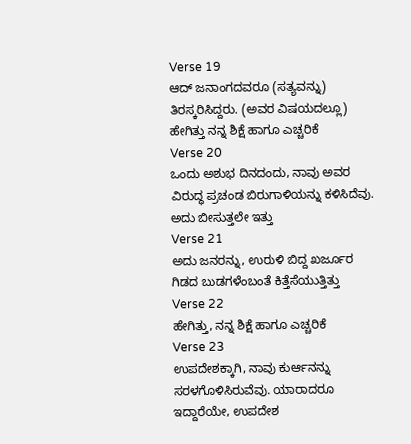Verse 19
ಆದ್ ಜನಾಂಗದವರೂ (ಸತ್ಯವನ್ನು) ತಿರಸ್ಕರಿಸಿದ್ದರು. (ಅವರ ವಿಷಯದಲ್ಲೂ) ಹೇಗಿತ್ತು ನನ್ನ ಶಿಕ್ಷೆ ಹಾಗೂ ಎಚ್ಚರಿಕೆ
Verse 20
ಒಂದು ಅಶುಭ ದಿನದಂದು, ನಾವು ಅವರ ವಿರುದ್ಧ ಪ್ರಚಂಡ ಬಿರುಗಾಳಿಯನ್ನು ಕಳಿಸಿದೆವು. ಅದು ಬೀಸುತ್ತಲೇ ಇತ್ತು
Verse 21
ಅದು ಜನರನ್ನು, ಉರುಳಿ ಬಿದ್ದ ಖರ್ಜೂರ ಗಿಡದ ಬುಡಗಳೆಂಬಂತೆ ಕಿತ್ತೆಸೆಯುತ್ತಿತ್ತು
Verse 22
ಹೇಗಿತ್ತು, ನನ್ನ ಶಿಕ್ಷೆ ಹಾಗೂ ಎಚ್ಚರಿಕೆ
Verse 23
ಉಪದೇಶಕ್ಕಾಗಿ, ನಾವು ಕುರ್ಆನನ್ನು ಸರಳಗೊಳಿಸಿರುವೆವು. ಯಾರಾದರೂ ಇದ್ದಾರೆಯೇ, ಉಪದೇಶ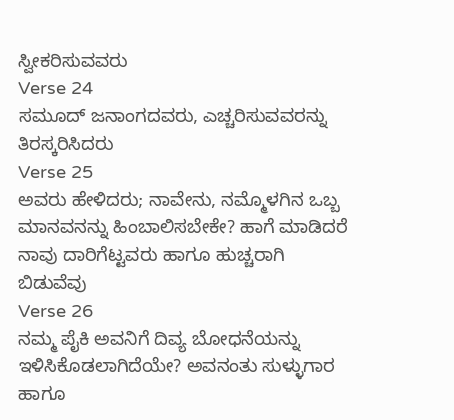ಸ್ವೀಕರಿಸುವವರು
Verse 24
ಸಮೂದ್ ಜನಾಂಗದವರು, ಎಚ್ಚರಿಸುವವರನ್ನು ತಿರಸ್ಕರಿಸಿದರು
Verse 25
ಅವರು ಹೇಳಿದರು; ನಾವೇನು, ನಮ್ಮೊಳಗಿನ ಒಬ್ಬ ಮಾನವನನ್ನು ಹಿಂಬಾಲಿಸಬೇಕೇ? ಹಾಗೆ ಮಾಡಿದರೆ ನಾವು ದಾರಿಗೆಟ್ಟವರು ಹಾಗೂ ಹುಚ್ಚರಾಗಿ ಬಿಡುವೆವು
Verse 26
ನಮ್ಮ ಪೈಕಿ ಅವನಿಗೆ ದಿವ್ಯ ಬೋಧನೆಯನ್ನು ಇಳಿಸಿಕೊಡಲಾಗಿದೆಯೇ? ಅವನಂತು ಸುಳ್ಳುಗಾರ ಹಾಗೂ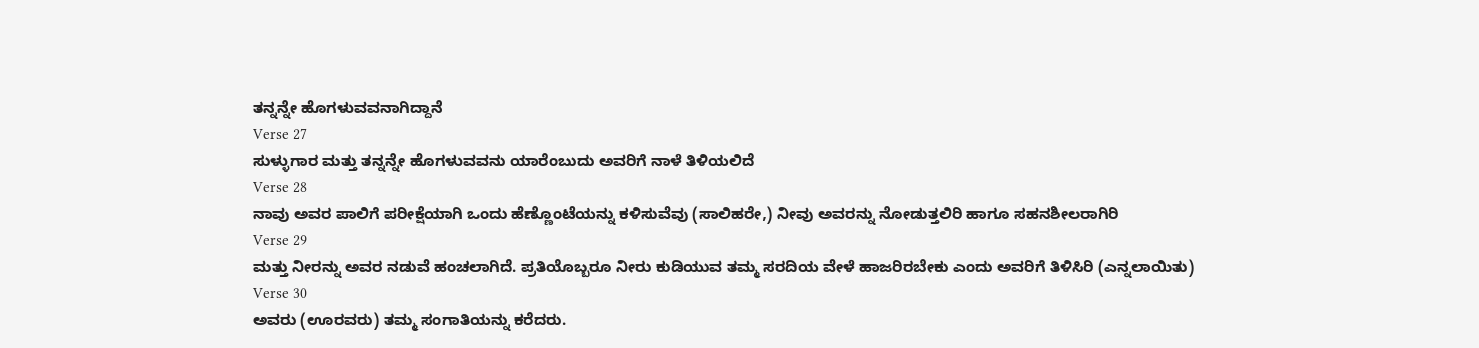ತನ್ನನ್ನೇ ಹೊಗಳುವವನಾಗಿದ್ದಾನೆ
Verse 27
ಸುಳ್ಳುಗಾರ ಮತ್ತು ತನ್ನನ್ನೇ ಹೊಗಳುವವನು ಯಾರೆಂಬುದು ಅವರಿಗೆ ನಾಳೆ ತಿಳಿಯಲಿದೆ
Verse 28
ನಾವು ಅವರ ಪಾಲಿಗೆ ಪರೀಕ್ಷೆಯಾಗಿ ಒಂದು ಹೆಣ್ಣೊಂಟೆಯನ್ನು ಕಳಿಸುವೆವು (ಸಾಲಿಹರೇ,) ನೀವು ಅವರನ್ನು ನೋಡುತ್ತಲಿರಿ ಹಾಗೂ ಸಹನಶೀಲರಾಗಿರಿ
Verse 29
ಮತ್ತು ನೀರನ್ನು ಅವರ ನಡುವೆ ಹಂಚಲಾಗಿದೆ. ಪ್ರತಿಯೊಬ್ಬರೂ ನೀರು ಕುಡಿಯುವ ತಮ್ಮ ಸರದಿಯ ವೇಳೆ ಹಾಜರಿರಬೇಕು ಎಂದು ಅವರಿಗೆ ತಿಳಿಸಿರಿ (ಎನ್ನಲಾಯಿತು)
Verse 30
ಅವರು (ಊರವರು) ತಮ್ಮ ಸಂಗಾತಿಯನ್ನು ಕರೆದರು.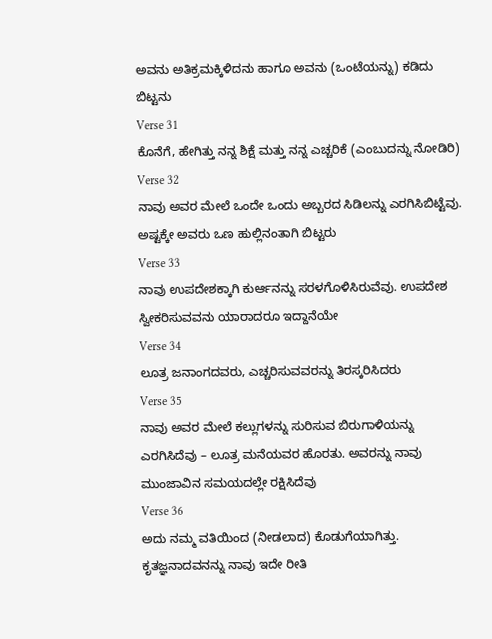ಅವನು ಅತಿಕ್ರಮಕ್ಕಿಳಿದನು ಹಾಗೂ ಅವನು (ಒಂಟೆಯನ್ನು) ಕಡಿದು ಬಿಟ್ಟನು
Verse 31
ಕೊನೆಗೆ, ಹೇಗಿತ್ತು ನನ್ನ ಶಿಕ್ಷೆ ಮತ್ತು ನನ್ನ ಎಚ್ಚರಿಕೆ (ಎಂಬುದನ್ನು ನೋಡಿರಿ)
Verse 32
ನಾವು ಅವರ ಮೇಲೆ ಒಂದೇ ಒಂದು ಅಬ್ಬರದ ಸಿಡಿಲನ್ನು ಎರಗಿಸಿಬಿಟ್ಟೆವು. ಅಷ್ಟಕ್ಕೇ ಅವರು ಒಣ ಹುಲ್ಲಿನಂತಾಗಿ ಬಿಟ್ಟರು
Verse 33
ನಾವು ಉಪದೇಶಕ್ಕಾಗಿ ಕುರ್ಆನನ್ನು ಸರಳಗೊಳಿಸಿರುವೆವು. ಉಪದೇಶ ಸ್ವೀಕರಿಸುವವನು ಯಾರಾದರೂ ಇದ್ದಾನೆಯೇ
Verse 34
ಲೂತ್ರ ಜನಾಂಗದವರು, ಎಚ್ಚರಿಸುವವರನ್ನು ತಿರಸ್ಕರಿಸಿದರು
Verse 35
ನಾವು ಅವರ ಮೇಲೆ ಕಲ್ಲುಗಳನ್ನು ಸುರಿಸುವ ಬಿರುಗಾಳಿಯನ್ನು ಎರಗಿಸಿದೆವು – ಲೂತ್ರ ಮನೆಯವರ ಹೊರತು. ಅವರನ್ನು ನಾವು ಮುಂಜಾವಿನ ಸಮಯದಲ್ಲೇ ರಕ್ಷಿಸಿದೆವು
Verse 36
ಅದು ನಮ್ಮ ವತಿಯಿಂದ (ನೀಡಲಾದ) ಕೊಡುಗೆಯಾಗಿತ್ತು. ಕೃತಜ್ಞನಾದವನನ್ನು ನಾವು ಇದೇ ರೀತಿ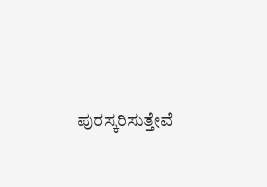ಪುರಸ್ಕರಿಸುತ್ತೇವೆ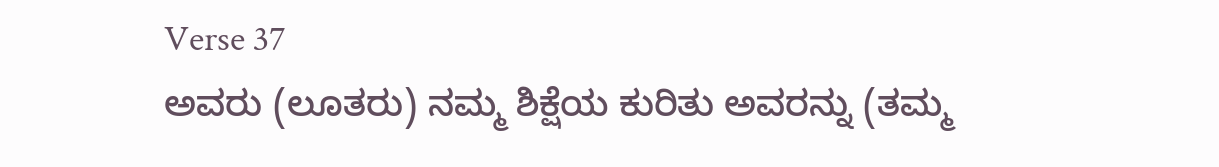Verse 37
ಅವರು (ಲೂತರು) ನಮ್ಮ ಶಿಕ್ಷೆಯ ಕುರಿತು ಅವರನ್ನು (ತಮ್ಮ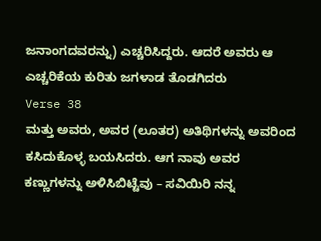ಜನಾಂಗದವರನ್ನು) ಎಚ್ಚರಿಸಿದ್ದರು. ಆದರೆ ಅವರು ಆ ಎಚ್ಚರಿಕೆಯ ಕುರಿತು ಜಗಳಾಡ ತೊಡಗಿದರು
Verse 38
ಮತ್ತು ಅವರು, ಅವರ (ಲೂತರ) ಅತಿಥಿಗಳನ್ನು ಅವರಿಂದ ಕಸಿದುಕೊಳ್ಳ ಬಯಸಿದರು. ಆಗ ನಾವು ಅವರ ಕಣ್ಣುಗಳನ್ನು ಅಳಿಸಿಬಿಟ್ಟೆವು – ಸವಿಯಿರಿ ನನ್ನ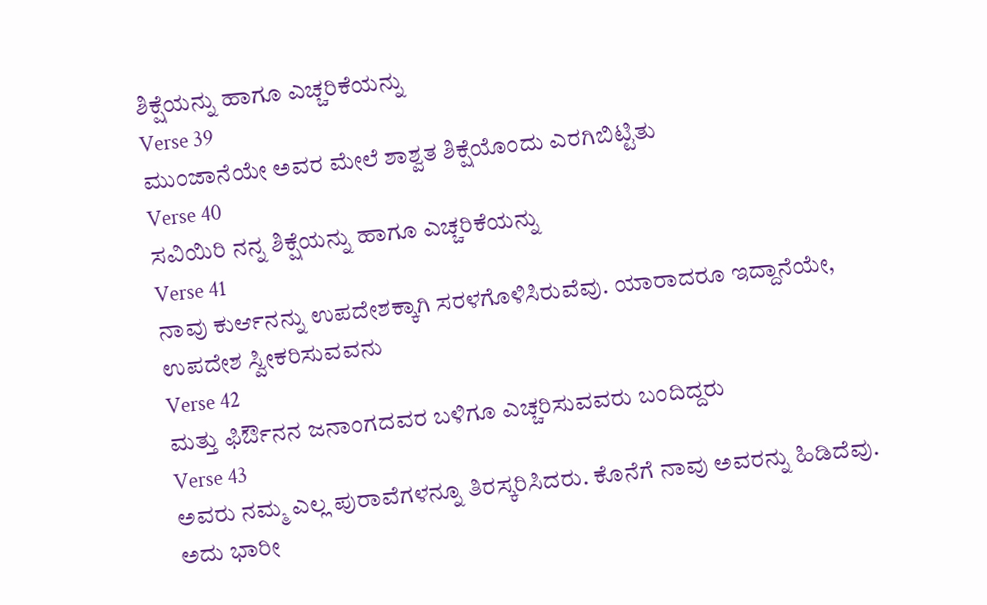ಶಿಕ್ಷೆಯನ್ನು ಹಾಗೂ ಎಚ್ಚರಿಕೆಯನ್ನು
Verse 39
ಮುಂಜಾನೆಯೇ ಅವರ ಮೇಲೆ ಶಾಶ್ವತ ಶಿಕ್ಷೆಯೊಂದು ಎರಗಿಬಿಟ್ಟಿತು
Verse 40
ಸವಿಯಿರಿ ನನ್ನ ಶಿಕ್ಷೆಯನ್ನು ಹಾಗೂ ಎಚ್ಚರಿಕೆಯನ್ನು
Verse 41
ನಾವು ಕುರ್ಆನನ್ನು ಉಪದೇಶಕ್ಕಾಗಿ ಸರಳಗೊಳಿಸಿರುವೆವು. ಯಾರಾದರೂ ಇದ್ದಾನೆಯೇ, ಉಪದೇಶ ಸ್ವೀಕರಿಸುವವನು
Verse 42
ಮತ್ತು ಫಿರ್ಔನನ ಜನಾಂಗದವರ ಬಳಿಗೂ ಎಚ್ಚರಿಸುವವರು ಬಂದಿದ್ದರು
Verse 43
ಅವರು ನಮ್ಮ ಎಲ್ಲ ಪುರಾವೆಗಳನ್ನೂ ತಿರಸ್ಕರಿಸಿದರು. ಕೊನೆಗೆ ನಾವು ಅವರನ್ನು ಹಿಡಿದೆವು. ಅದು ಭಾರೀ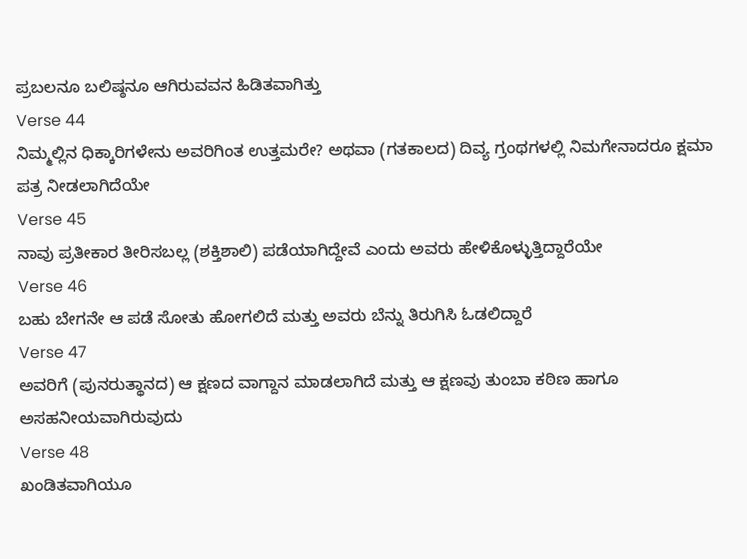ಪ್ರಬಲನೂ ಬಲಿಷ್ಠನೂ ಆಗಿರುವವನ ಹಿಡಿತವಾಗಿತ್ತು
Verse 44
ನಿಮ್ಮಲ್ಲಿನ ಧಿಕ್ಕಾರಿಗಳೇನು ಅವರಿಗಿಂತ ಉತ್ತಮರೇ? ಅಥವಾ (ಗತಕಾಲದ) ದಿವ್ಯ ಗ್ರಂಥಗಳಲ್ಲಿ ನಿಮಗೇನಾದರೂ ಕ್ಷಮಾ ಪತ್ರ ನೀಡಲಾಗಿದೆಯೇ
Verse 45
ನಾವು ಪ್ರತೀಕಾರ ತೀರಿಸಬಲ್ಲ (ಶಕ್ತಿಶಾಲಿ) ಪಡೆಯಾಗಿದ್ದೇವೆ ಎಂದು ಅವರು ಹೇಳಿಕೊಳ್ಳುತ್ತಿದ್ದಾರೆಯೇ
Verse 46
ಬಹು ಬೇಗನೇ ಆ ಪಡೆ ಸೋತು ಹೋಗಲಿದೆ ಮತ್ತು ಅವರು ಬೆನ್ನು ತಿರುಗಿಸಿ ಓಡಲಿದ್ದಾರೆ
Verse 47
ಅವರಿಗೆ (ಪುನರುತ್ಥಾನದ) ಆ ಕ್ಷಣದ ವಾಗ್ದಾನ ಮಾಡಲಾಗಿದೆ ಮತ್ತು ಆ ಕ್ಷಣವು ತುಂಬಾ ಕಠಿಣ ಹಾಗೂ ಅಸಹನೀಯವಾಗಿರುವುದು
Verse 48
ಖಂಡಿತವಾಗಿಯೂ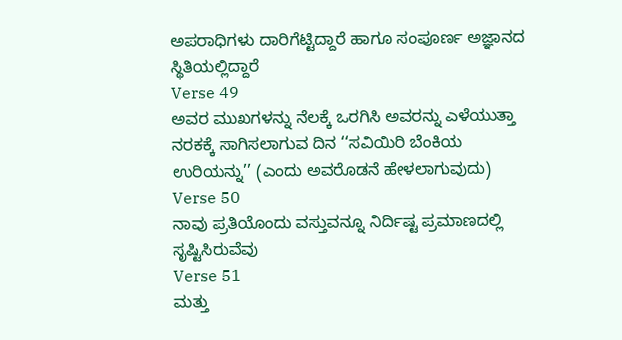ಅಪರಾಧಿಗಳು ದಾರಿಗೆಟ್ಟಿದ್ದಾರೆ ಹಾಗೂ ಸಂಪೂರ್ಣ ಅಜ್ಞಾನದ ಸ್ಥಿತಿಯಲ್ಲಿದ್ದಾರೆ
Verse 49
ಅವರ ಮುಖಗಳನ್ನು ನೆಲಕ್ಕೆ ಒರಗಿಸಿ ಅವರನ್ನು ಎಳೆಯುತ್ತಾ ನರಕಕ್ಕೆ ಸಾಗಿಸಲಾಗುವ ದಿನ ‘‘ಸವಿಯಿರಿ ಬೆಂಕಿಯ ಉರಿಯನ್ನು’’ (ಎಂದು ಅವರೊಡನೆ ಹೇಳಲಾಗುವುದು)
Verse 50
ನಾವು ಪ್ರತಿಯೊಂದು ವಸ್ತುವನ್ನೂ ನಿರ್ದಿಷ್ಟ ಪ್ರಮಾಣದಲ್ಲಿ ಸೃಷ್ಟಿಸಿರುವೆವು
Verse 51
ಮತ್ತು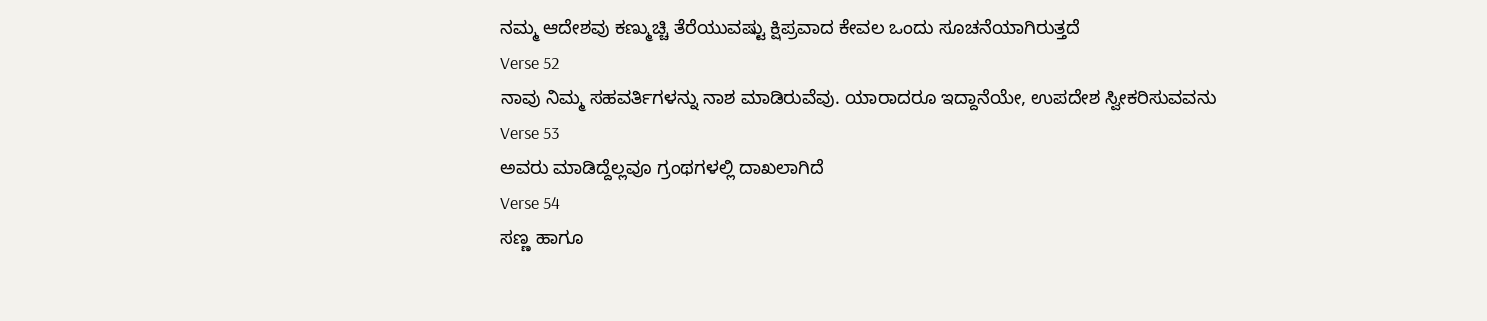ನಮ್ಮ ಆದೇಶವು ಕಣ್ಮುಚ್ಚಿ ತೆರೆಯುವಷ್ಟು ಕ್ಷಿಪ್ರವಾದ ಕೇವಲ ಒಂದು ಸೂಚನೆಯಾಗಿರುತ್ತದೆ
Verse 52
ನಾವು ನಿಮ್ಮ ಸಹವರ್ತಿಗಳನ್ನು ನಾಶ ಮಾಡಿರುವೆವು. ಯಾರಾದರೂ ಇದ್ದಾನೆಯೇ, ಉಪದೇಶ ಸ್ವೀಕರಿಸುವವನು
Verse 53
ಅವರು ಮಾಡಿದ್ದೆಲ್ಲವೂ ಗ್ರಂಥಗಳಲ್ಲಿ ದಾಖಲಾಗಿದೆ
Verse 54
ಸಣ್ಣ ಹಾಗೂ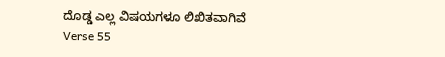ದೊಡ್ಡ ಎಲ್ಲ ವಿಷಯಗಳೂ ಲಿಖಿತವಾಗಿವೆ
Verse 55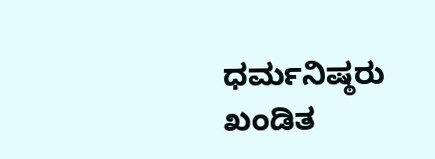ಧರ್ಮನಿಷ್ಠರು ಖಂಡಿತ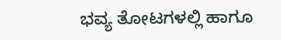ಭವ್ಯ ತೋಟಗಳಲ್ಲಿ ಹಾಗೂ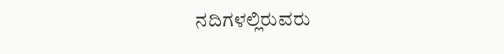ನದಿಗಳಲ್ಲಿರುವರು